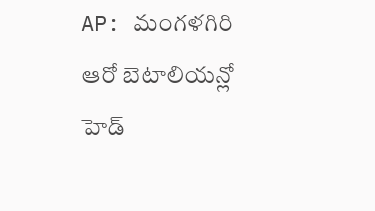AP: మంగళగిరి ఆరో బెటాలియన్లో హెడ్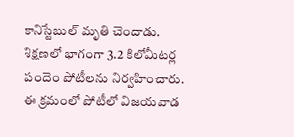కానిస్టేబుల్ మృతి చెందాడు. శిక్షణలో భాగంగా 3.2 కిలోమీటర్ల పందెం పోటీలను నిర్వహించారు. ఈ క్రమంలో పోటీలో విజయవాడ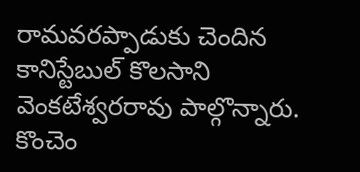రామవరప్పాడుకు చెందిన కానిస్టేబుల్ కొలసాని వెంకటేశ్వరరావు పాల్గొన్నారు. కొంచెం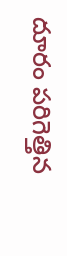దూరం పరిగెత్తిన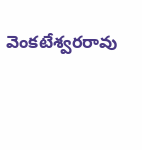వెంకటేశ్వరరావు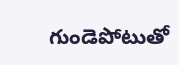గుండెపోటుతో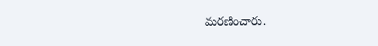మరణించారు.